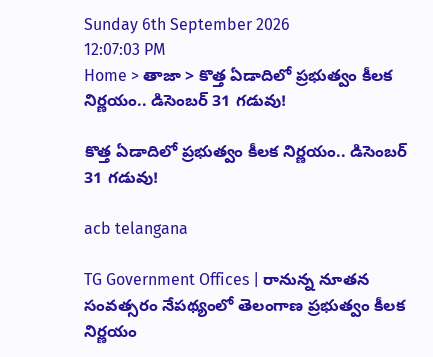Sunday 6th September 2026
12:07:03 PM
Home > తాజా > కొత్త ఏడాదిలో ప్రభుత్వం కీలక నిర్ణయం.. డిసెంబర్ 31 గడువు!

కొత్త ఏడాదిలో ప్రభుత్వం కీలక నిర్ణయం.. డిసెంబర్ 31 గడువు!

acb telangana

TG Government Offices | రానున్న నూతన సంవత్సరం నేపథ్యంలో తెలంగాణ ప్రభుత్వం కీలక నిర్ణయం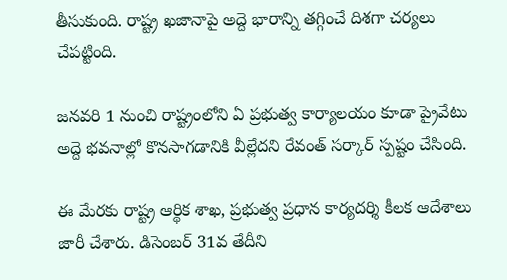తీసుకుంది. రాష్ట్ర ఖజానాపై అద్దె భారాన్ని తగ్గించే దిశగా చర్యలు చేపట్టింది.

జనవరి 1 నుంచి రాష్ట్రంలోని ఏ ప్రభుత్వ కార్యాలయం కూడా ప్రైవేటు అద్దె భవనాల్లో కొనసాగడానికి వీల్లేదని రేవంత్ సర్కార్ స్పష్టం చేసింది.

ఈ మేరకు రాష్ట్ర ఆర్థిక శాఖ, ప్రభుత్వ ప్రధాన కార్యదర్శి కీలక ఆదేశాలు జారీ చేశారు. డిసెంబర్ 31వ తేదీని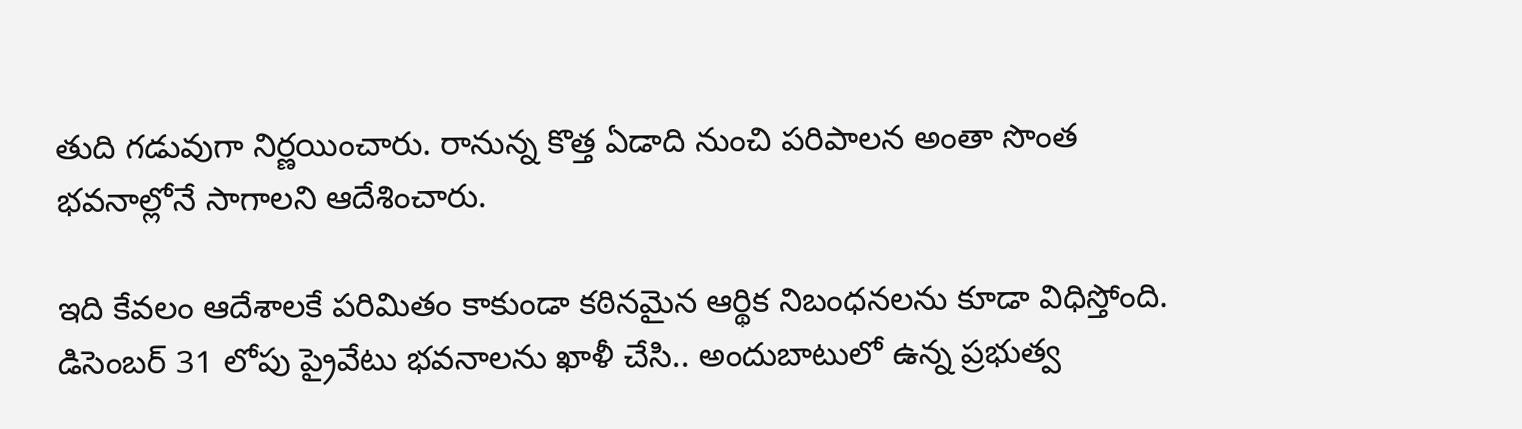తుది గడువుగా నిర్ణయించారు. రానున్న కొత్త ఏడాది నుంచి పరిపాలన అంతా సొంత భవనాల్లోనే సాగాలని ఆదేశించారు.

ఇది కేవలం ఆదేశాలకే పరిమితం కాకుండా కఠినమైన ఆర్థిక నిబంధనలను కూడా విధిస్తోంది. డిసెంబర్ 31 లోపు ప్రైవేటు భవనాలను ఖాళీ చేసి.. అందుబాటులో ఉన్న ప్రభుత్వ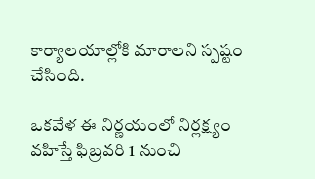కార్యాలయాల్లోకి మారాలని స్పష్టం చేసింది.

ఒకవేళ ఈ నిర్ణయంలో నిర్లక్ష్యం వహిస్తే ఫిబ్రవరి 1 నుంచి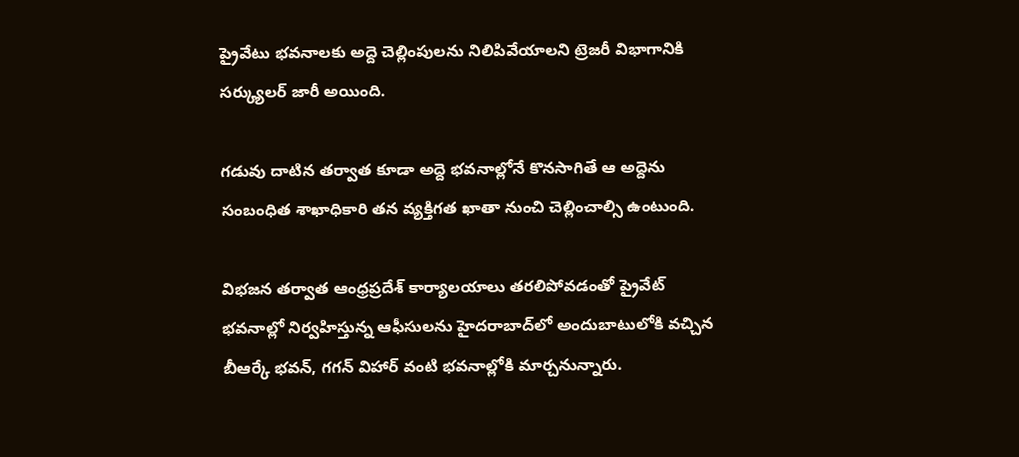ప్రైవేటు భవనాలకు అద్దె చెల్లింపులను నిలిపివేయాలని ట్రెజరీ విభాగానికి సర్క్యులర్ జారీ అయింది.

గడువు దాటిన తర్వాత కూడా అద్దె భవనాల్లోనే కొనసాగితే ఆ అద్దెను సంబంధిత శాఖాధికారి తన వ్యక్తిగత ఖాతా నుంచి చెల్లించాల్సి ఉంటుంది.

విభజన తర్వాత ఆంధ్రప్రదేశ్ కార్యాలయాలు తరలిపోవడంతో ప్రైవేట్ భవనాల్లో నిర్వహిస్తున్న ఆఫీసులను హైదరాబాద్‌లో అందుబాటులోకి వచ్చిన బీఆర్కే భవన్, గగన్ విహార్ వంటి భవనాల్లోకి మార్చనున్నారు.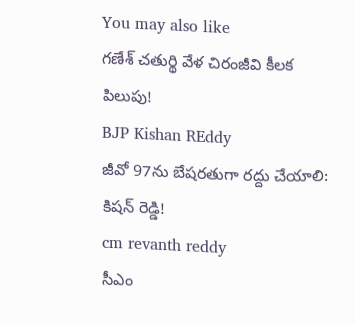You may also like
గణేశ్ చతుర్థి వేళ చిరంజీవి కీలక పిలుపు!
BJP Kishan REddy
జీవో 97ను బేషరతుగా రద్దు చేయాలి: కిషన్ రెడ్డి!
cm revanth reddy
సీఎం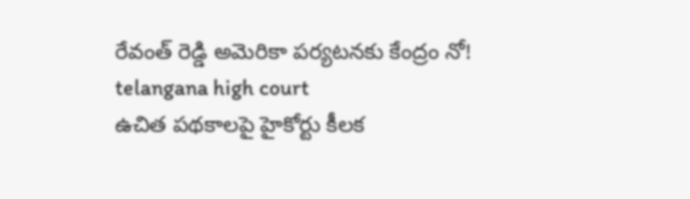రేవంత్ రెడ్డి అమెరికా పర్యటనకు కేంద్రం నో!
telangana high court
ఉచిత పథకాలపై హైకోర్టు కీలక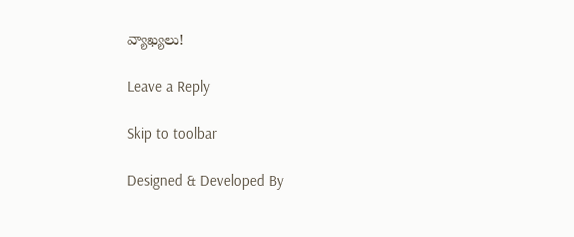వ్యాఖ్యలు!

Leave a Reply

Skip to toolbar

Designed & Developed By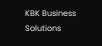KBK Business Solutions